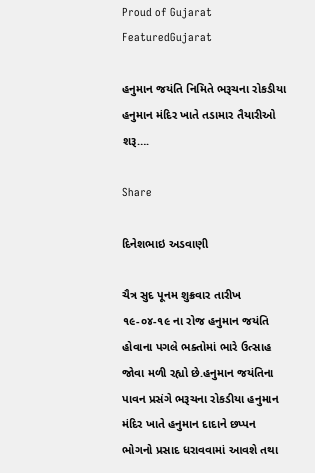Proud of Gujarat
FeaturedGujarat

હનુમાન જયંતિ નિમિતે ભરૂચના રોકડીયા હનુમાન મંદિર ખાતે તડામાર તૈયારીઓ શરૂ….

Share

દિનેશભાઇ અડવાણી

ચૈત્ર સુદ પૂનમ શુક્રવાર તારીખ ૧૯-૦૪-૧૯ ના રોજ હનુમાન જયંતિ હોવાના પગલે ભક્તોમાં ભારે ઉત્સાહ જોવા મળી રહ્યો છે.હનુમાન જયંતિના પાવન પ્રસંગે ભરૂચના રોકડીયા હનુમાન મંદિર ખાતે હનુમાન દાદાને છપ્પન ભોગનો પ્રસાદ ધરાવવામાં આવશે તથા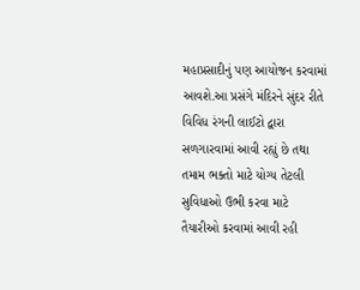મહાપ્રસાદીનું પણ આયોજન કરવામાં આવશે.આ પ્રસંગે મંદિરને સુંદર રીતે વિવિધ રંગની લાઈટો દ્વારા સળગારવામાં આવી રહ્યું છે તથા તમામ ભક્તો માટે યોગ્ય તેટલી સુવિધાઓ ઉભી કરવા માટે તૈયારીઓ કરવામાં આવી રહી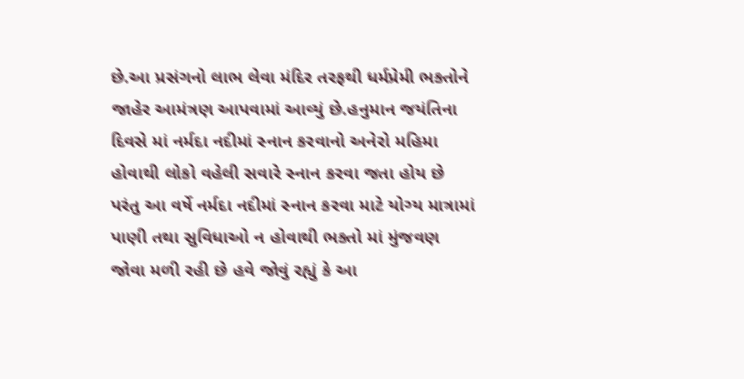છે.આ પ્રસંગનો લાભ લેવા મંદિર તરફથી ધર્મપ્રેમી ભક્તોને જાહેર આમંત્રણ આપવામાં આવ્યું છે.હનુમાન જયંતિના દિવસે માં નર્મદા નદીમાં સ્નાન કરવાનો અનેરો મહિમા હોવાથી લોકો વહેલી સવારે સ્નાન કરવા જતા હોય છે પરંતુ આ વર્ષે નર્મદા નદીમાં સ્નાન કરવા માટે યોગ્ય માત્રામાં પાણી તથા સુવિધાઓ ન હોવાથી ભક્તો માં મુંજવણ જોવા મળી રહી છે હવે જોવું રહ્યું કે આ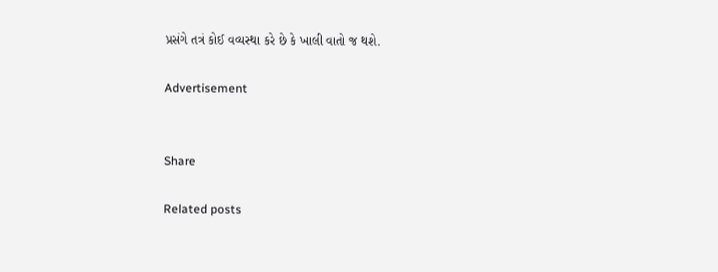પ્રસંગે તત્રં કોઈ વવ્યસ્થા કરે છે કે ખાલી વાતો જ થશે.

Advertisement


Share

Related posts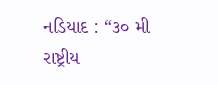નડિયાદ : “૩૦ મી રાષ્ટ્રીય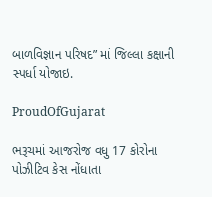બાળવિજ્ઞાન પરિષદ” માં જિલ્લા કક્ષાની સ્પર્ધા યોજાઇ.

ProudOfGujarat

ભરૂચમાં આજરોજ વધુ 17 કોરોના પોઝીટિવ કેસ નોંધાતા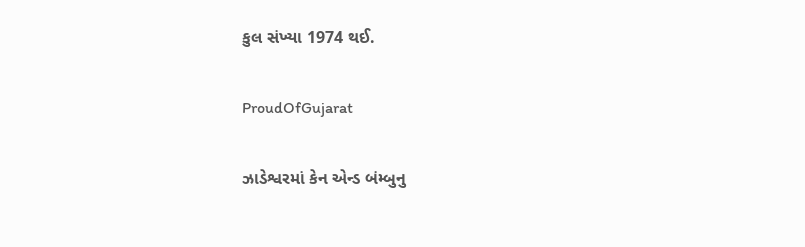કુલ સંખ્યા 1974 થઈ.

ProudOfGujarat

ઝાડેશ્વરમાં કેન એન્ડ બંમ્બુનુ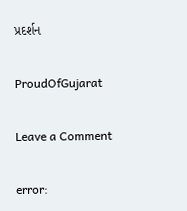પ્રદર્શન

ProudOfGujarat

Leave a Comment

error: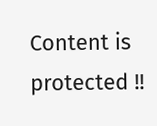Content is protected !!